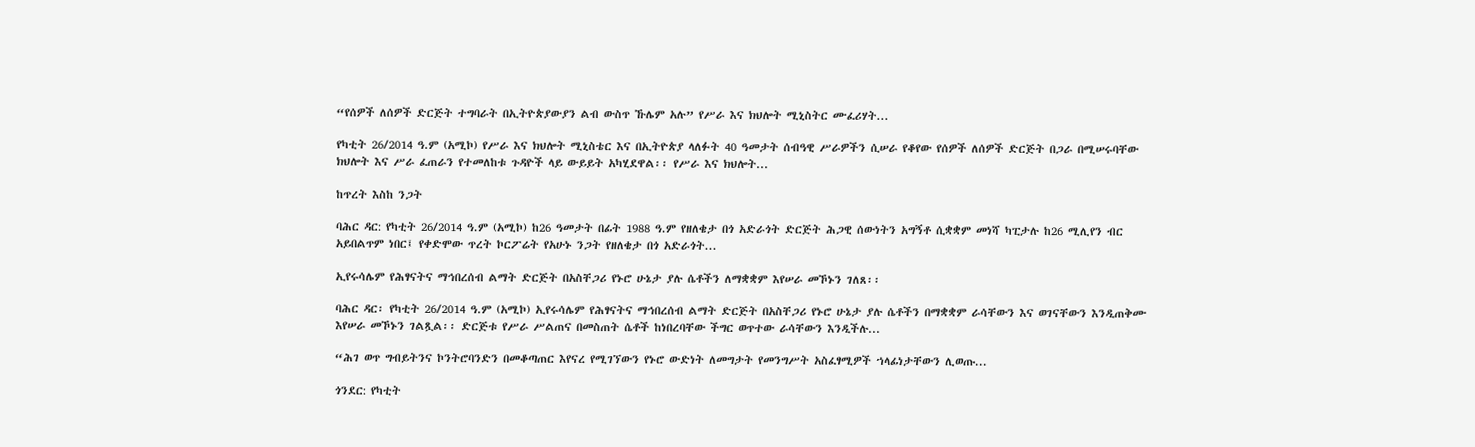“የሰዎች ለሰዎች ድርጅት ተግባራት በኢትዮጵያውያን ልብ ውስጥ ኹሌም አሉ” የሥራ እና ክህሎት ሚኒስትር ሙፈሪሃት...

የካቲት 26/2014 ዓ.ም (አሚኮ) የሥራ እና ክህሎት ሚኒስቴር እና በኢትዮጵያ ላለፉት 40 ዓመታት ሰብዓዊ ሥራዎችን ሲሠራ የቆየው የሰዎች ለሰዎች ድርጅት በጋራ በሚሠሩባቸው ክህሎት እና ሥራ ፈጠራን የተመለከቱ ጉዳዮች ላይ ውይይት አካሂደዋል፡፡ የሥራ እና ክህሎት...

ከጥረት እስከ ንጋት

ባሕር ዳር: የካቲት 26/2014 ዓ.ም (አሚኮ) ከ26 ዓመታት በፊት 1988 ዓ.ም የዘለቄታ በጎ አድራጎት ድርጅት ሕጋዊ ሰውነትን አግኝቶ ሲቋቋም መነሻ ካፒታሉ ከ26 ሚሊየን ብር አይበልጥም ነበር፤ የቀድሞው ጥረት ኮርፖሬት የአሁኑ ንጋት የዘለቄታ በጎ አድራጎት...

ኢየሩሳሌም የሕፃናትና ማኅበረሰብ ልማት ድርጅት በአስቸጋሪ የኑሮ ሁኔታ ያሉ ሴቶችን ለማቋቋም እየሠራ መኾኑን ገለጸ፡፡

ባሕር ዳር፡ የካቲት 26/2014 ዓ.ም (አሚኮ) ኢየሩሳሌም የሕፃናትና ማኅበረሰብ ልማት ድርጅት በአስቸጋሪ የኑሮ ሁኔታ ያሉ ሴቶችን በማቋቋም ራሳቸውን እና ወገናቸውን እንዲጠቅሙ እየሠራ መኾኑን ገልጿል፡፡ ድርጅቱ የሥራ ሥልጠና በመስጠት ሴቶች ከነበረባቸው ችግር ወጥተው ራሳቸውን እንዲችሉ...

“ሕገ ወጥ ግብይትንና ኮንትሮባንድን በመቆጣጠር እየናረ የሚገኘውን የኑሮ ውድነት ለመግታት የመንግሥት አስፈፃሚዎች ኀላፊነታቸውን ሊወጡ...

ጎንደር: የካቲት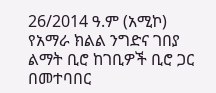26/2014 ዓ.ም (አሚኮ) የአማራ ክልል ንግድና ገበያ ልማት ቢሮ ከገቢዎች ቢሮ ጋር በመተባበር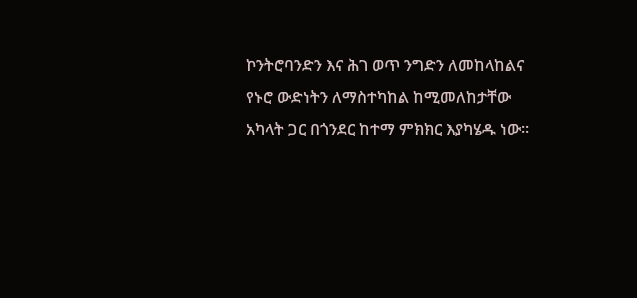ኮንትሮባንድን እና ሕገ ወጥ ንግድን ለመከላከልና የኑሮ ውድነትን ለማስተካከል ከሚመለከታቸው አካላት ጋር በጎንደር ከተማ ምክክር እያካሄዱ ነው።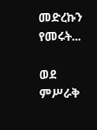መድረኩን የመሩት...

ወደ ምሥራቅ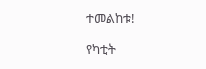ተመልከቱ!

የካቲት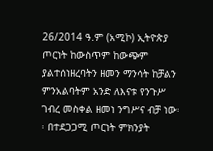26/2014 ዓ.ም (አሚኮ) ኢትዮጵያ ጦርነት ከውስጥም ከውጭም ያልተሰነዘረባትን ዘመን ማንሳት ከቻልን ምንአልባትም አንድ ለእናቱ የንጉሥ ገብረ መስቀል ዘመነ ንግሥና ብቻ ነው፡፡ በተደጋጋሚ ጦርነት ምክንያት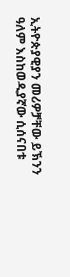ኢትዮጵያዊያን መሪዎቻቸው ይኽንን ዓለም እስከወዲያኛው ሲሰናበቱ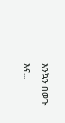እንኳን በወጉ እና...